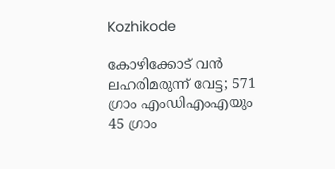Kozhikode

കോഴിക്കോട് വൻ ലഹരിമരുന്ന് വേട്ട; 571 ഗ്രാം എംഡിഎംഎയും 45 ഗ്രാം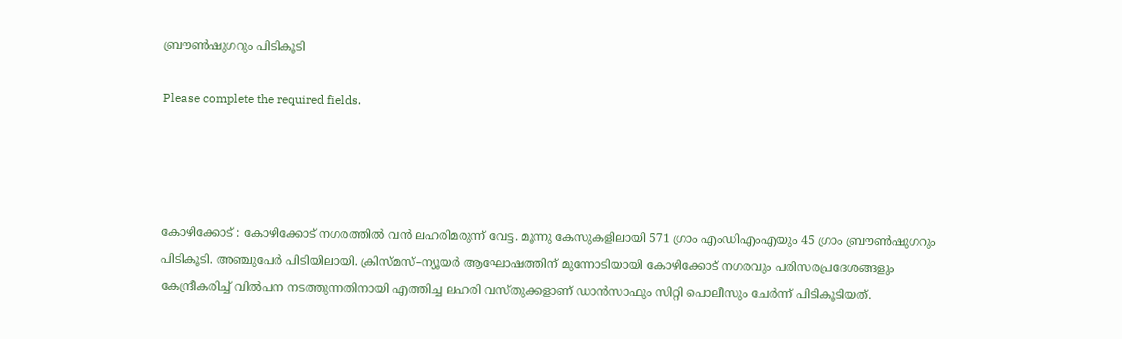ബ്രൗൺഷുഗറും പിടികൂടി

Please complete the required fields.




കോഴിക്കോട് : കോഴിക്കോട് നഗരത്തിൽ വൻ ലഹരിമരുന്ന് വേട്ട. മൂന്നു കേസുകളിലായി 571 ഗ്രാം എംഡിഎംഎയും 45 ഗ്രാം ബ്രൗൺഷുഗറും പിടികൂടി. അഞ്ചുപേർ പിടിയിലായി. ക്രിസ്മസ്–ന്യൂയർ ആഘോഷത്തിന് മുന്നോടിയായി കോഴിക്കോട് നഗരവും പരിസരപ്രദേശങ്ങളും കേന്ദ്രീകരിച്ച് വിൽപന നടത്തുന്നതിനായി എത്തിച്ച ലഹരി വസ്തുക്കളാണ് ഡാൻസാഫും സിറ്റി പൊലീസും ചേർന്ന് പിടികൂടിയത്.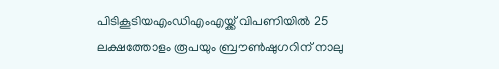പിടികൂടിയഎംഡിഎംഎയ്ക്ക് വിപണിയിൽ 25 ലക്ഷത്തോളം രൂപയും ബ്രൗൺഷുഗറിന് നാലു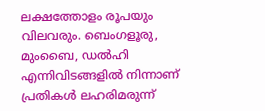ലക്ഷത്തോളം രൂപയും വിലവരും. ബെംഗളൂരു, മുംബൈ, ഡൽഹി എന്നിവിടങ്ങളിൽ നിന്നാണ് പ്രതികൾ ലഹരിമരുന്ന്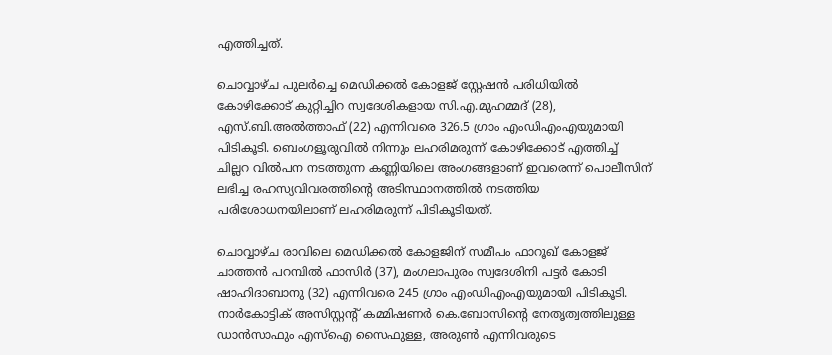എത്തിച്ചത്.

ചൊവ്വാഴ്ച പുലർച്ചെ മെഡിക്കൽ കോളജ് സ്റ്റേഷൻ പരിധിയിൽ കോഴിക്കോട് കുറ്റിച്ചിറ സ്വദേശികളായ സി.എ.മുഹമ്മദ്‌ (28), എസ്.ബി.അൽത്താഫ് (22) എന്നിവരെ 326.5 ഗ്രാം എംഡിഎംഎയുമായി പിടികൂടി. ബെംഗളൂരുവില്‍ നിന്നും ലഹരിമരുന്ന് കോഴിക്കോട് എത്തിച്ച് ചില്ലറ വിൽപന നടത്തുന്ന കണ്ണിയിലെ അംഗങ്ങളാണ് ഇവരെന്ന് പൊലീസിന് ലഭിച്ച രഹസ്യവിവരത്തിന്റെ അടിസ്ഥാനത്തിൽ നടത്തിയ പരിശോധനയിലാണ് ലഹരിമരുന്ന് പിടികൂടിയത്.

ചൊവ്വാഴ്ച രാവിലെ മെഡിക്കൽ കോളജിന് സമീപം ഫാറൂഖ് കോളജ് ചാത്തൻ പറമ്പിൽ ഫാസിർ (37), മംഗലാപുരം സ്വദേശിനി പട്ടർ കോടി ഷാഹിദാബാനു (32) എന്നിവരെ 245 ഗ്രാം എംഡിഎംഎയുമായി പിടികൂടി. നാർകോട്ടിക് അസിസ്റ്റന്റ് കമ്മിഷണർ കെ.ബോസിന്റെ നേതൃത്വത്തിലുള്ള ഡാൻസാഫും എസ്ഐ സൈഫുള്ള, അരുൺ എന്നിവരുടെ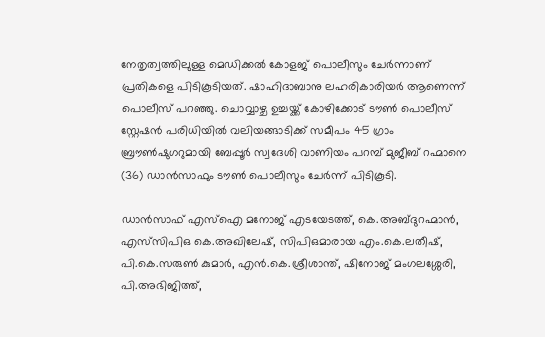നേതൃത്വത്തിലുള്ള മെഡിക്കൽ കോളജ് പൊലീസും ചേർന്നാണ് പ്രതികളെ പിടികൂടിയത്. ഷാഹിദാബാനു ലഹരികാരിയർ ആണെന്ന് പൊലീസ് പറഞ്ഞു. ചൊവ്വാഴ്ച ഉച്ചയ്ക്ക് കോഴിക്കോട് ടൗൺ പൊലീസ് സ്റ്റേഷൻ പരിധിയിൽ വലിയങ്ങാടിക്ക് സമീപം 45 ഗ്രാം ബ്രൗൺഷുഗറുമായി ബേപ്പൂർ സ്വദേശി വാണിയം പറമ്പ് മുജീബ് റഹ്മാനെ (36) ഡാൻസാഫും ടൗൺ പൊലീസും ചേർന്ന് പിടികൂടി.

ഡാൻസാഫ് എസ്ഐ മനോജ് എടയേടത്ത്, കെ.അബ്ദുറഹ്മാൻ, എസ്‌സിപിഒ കെ.അഖിലേഷ്, സിപിഒമാരായ എം.കെ.ലതീഷ്, പി.കെ.സരുൺ കുമാർ, എൻ.കെ.ശ്രീശാന്ത്, ഷിനോജ് മംഗലശ്ശേരി, പി.അഭിജിത്ത്,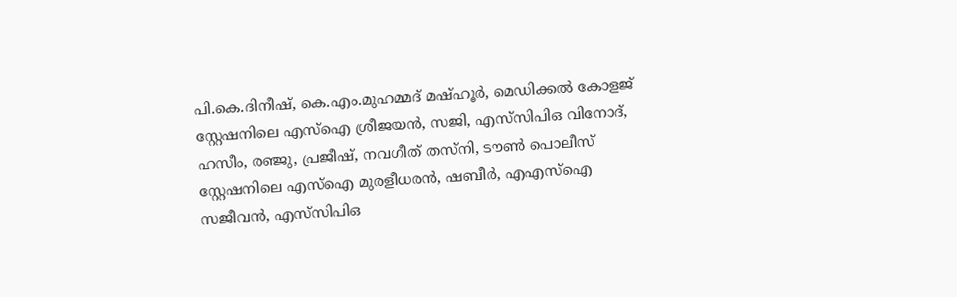പി.കെ.ദിനീഷ്, കെ.എം.മുഹമ്മദ് മഷ്ഹൂർ, മെഡിക്കൽ കോളജ് സ്റ്റേഷനിലെ എസ്ഐ ശ്രീജയൻ, സജി, എസ്‌സിപിഒ വിനോദ്, ഹസീം, രഞ്ജു, പ്രജീഷ്, നവഗീത് തസ്‌നി, ടൗൺ പൊലീസ് സ്റ്റേഷനിലെ എസ്ഐ മുരളീധരൻ, ഷബീർ, എഎസ്ഐ സജീവൻ, എസ്‌സിപിഒ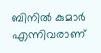ബിനിൽ കുമാർ എന്നിവരാണ്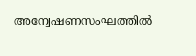അന്വേഷണസംഘത്തിൽ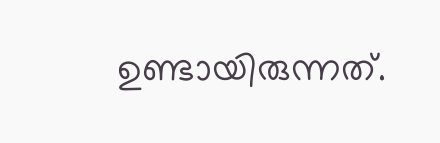ഉണ്ടായിരുന്നത്.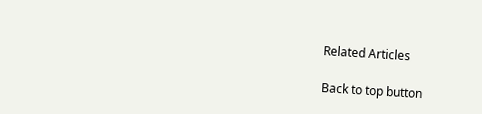Related Articles

Back to top button